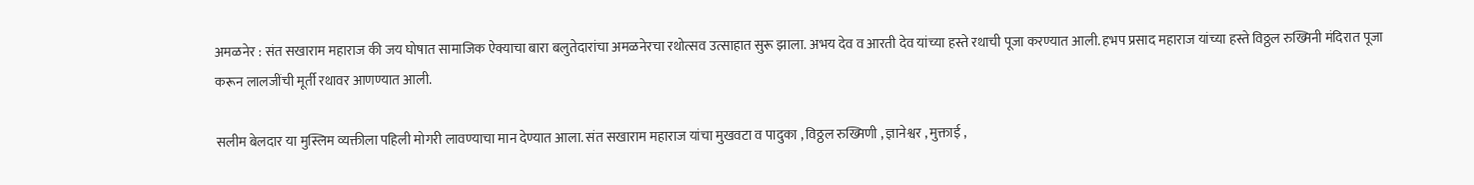अमळनेर : संत सखाराम महाराज की जय घोषात सामाजिक ऐक्याचा बारा बलुतेदारांचा अमळनेरचा रथोत्सव उत्साहात सुरू झाला. अभय देव व आरती देव यांच्या हस्ते रथाची पूजा करण्यात आली. हभप प्रसाद महाराज यांच्या हस्ते विठ्ठल रुख्मिनी मंदिरात पूजा करून लालजींची मूर्ती रथावर आणण्यात आली.

सलीम बेलदार या मुस्लिम व्यक्तीला पहिली मोगरी लावण्याचा मान देण्यात आला. संत सखाराम महाराज यांचा मुखवटा व पादुका , विठ्ठल रुख्मिणी , ज्ञानेश्वर , मुक्ताई ,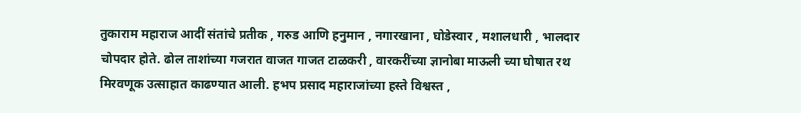तुकाराम महाराज आदीं संतांचे प्रतीक , गरुड आणि हनुमान , नगारखाना , घोडेस्वार , मशालधारी , भालदार चोपदार होते. ढोल ताशांच्या गजरात वाजत गाजत टाळकरी , वारकरींच्या ज्ञानोबा माऊली च्या घोषात रथ मिरवणूक उत्साहात काढण्यात आली. हभप प्रसाद महाराजांच्या हस्ते विश्वस्त ,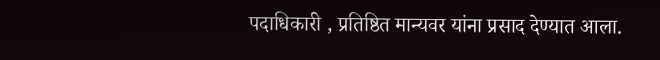पदाधिकारी , प्रतिष्ठित मान्यवर यांना प्रसाद देण्यात आला.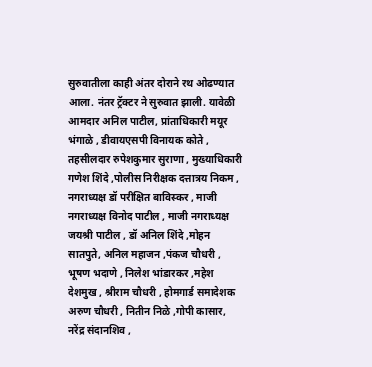सुरुवातीला काही अंतर दोराने रथ ओढण्यात आला. नंतर ट्रॅक्टर ने सुरुवात झाली. यावेळी आमदार अनिल पाटील, प्रांताधिकारी मयूर भंगाळे , डीवायएसपी विनायक कोते , तहसीलदार रुपेशकुमार सुराणा , मुख्याधिकारी गणेश शिंदे ,पोलीस निरीक्षक दत्तात्रय निकम , नगराध्यक्ष डॉ परीक्षित बाविस्कर , माजी नगराध्यक्ष विनोद पाटील , माजी नगराध्यक्ष जयश्री पाटील , डॉ अनिल शिंदे ,मोहन सातपुते, अनिल महाजन ,पंकज चौधरी , भूषण भदाणे , निलेश भांडारकर ,महेश देशमुख , श्रीराम चौधरी , होमगार्ड समादेशक अरुण चौधरी , नितीन निळे ,गोपी कासार, नरेंद्र संदानशिव ,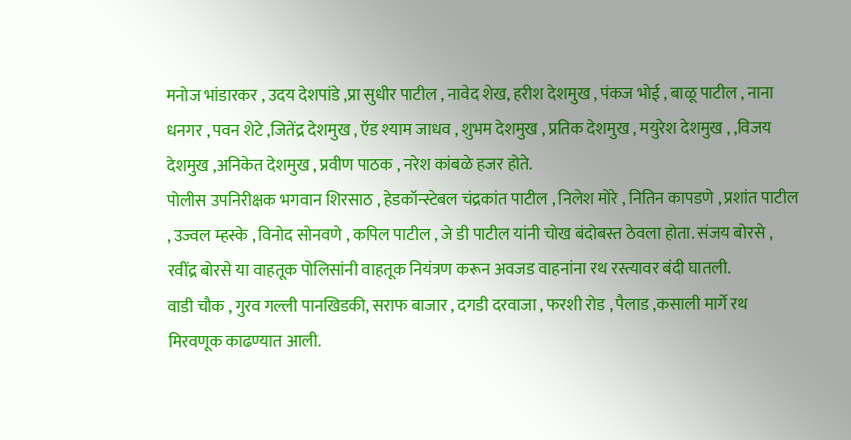मनोज भांडारकर , उदय देशपांडे ,प्रा सुधीर पाटील , नावेद शेख, हरीश देशमुख , पंकज भोई , बाळू पाटील , नाना धनगर , पवन शेटे ,जितेंद्र देशमुख , ऍड श्याम जाधव , शुभम देशमुख , प्रतिक देशमुख , मयुरेश देशमुख , ,विजय देशमुख ,अनिकेत देशमुख , प्रवीण पाठक , नरेश कांबळे हजर होते.
पोलीस उपनिरीक्षक भगवान शिरसाठ , हेडकॉन्स्टेबल चंद्रकांत पाटील , निलेश मोरे , नितिन कापडणे , प्रशांत पाटील , उज्वल म्हस्के , विनोद सोनवणे , कपिल पाटील , जे डी पाटील यांनी चोख बंदोबस्त ठेवला होता. संजय बोरसे , रवींद्र बोरसे या वाहतूक पोलिसांनी वाहतूक नियंत्रण करून अवजड वाहनांना रथ रस्त्यावर बंदी घातली.
वाडी चौक , गुरव गल्ली पानखिडकी, सराफ बाजार , दगडी दरवाजा , फरशी रोड , पैलाड ,कसाली मार्गे रथ मिरवणूक काढण्यात आली.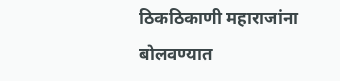ठिकठिकाणी महाराजांना बोलवण्यात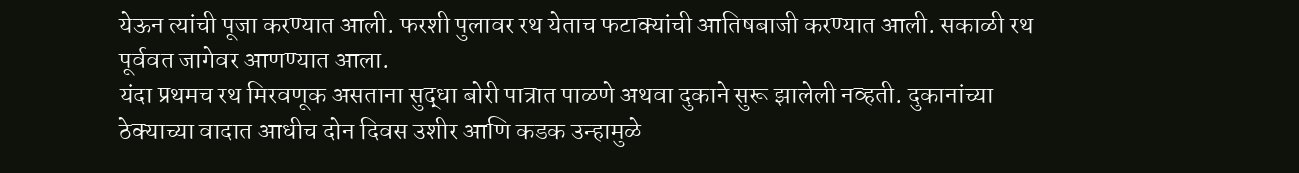येऊन त्यांची पूजा करण्यात आली. फरशी पुलावर रथ येताच फटाक्यांची आतिषबाजी करण्यात आली. सकाळी रथ पूर्ववत जागेवर आणण्यात आला.
यंदा प्रथमच रथ मिरवणूक असताना सुद्धा बोरी पात्रात पाळणे अथवा दुकाने सुरू झालेली नव्हती. दुकानांच्या ठेक्याच्या वादात आधीच दोन दिवस उशीर आणि कडक उन्हामुळे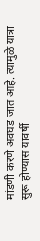मांडणी करणे अवघड जात आहे. त्यामुळे यात्रा सुरू होण्यास यावर्षी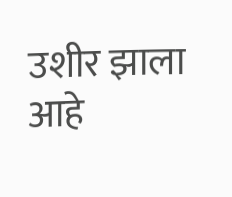उशीर झाला आहे